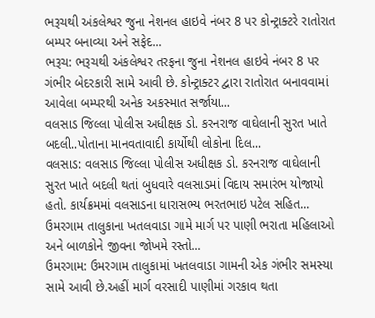ભરૂચથી અંકલેશ્વર જુના નેશનલ હાઇવે નંબર 8 પર કોન્ટ્રાક્ટરે રાતોરાત બમ્પર બનાવ્યા અને સફેદ...
ભરૂચ: ભરૂચથી અંકલેશ્વર તરફના જુના નેશનલ હાઇવે નંબર 8 પર ગંભીર બેદરકારી સામે આવી છે. કોન્ટ્રાક્ટર દ્વારા રાતોરાત બનાવવામાં આવેલા બમ્પરથી અનેક અકસ્માત સર્જાયા...
વલસાડ જિલ્લા પોલીસ અધીક્ષક ડો. કરનરાજ વાઘેલાની સુરત ખાતે બદલી..પોતાના માનવતાવાદી કાર્યોથી લોકોના દિલ...
વલસાડ: વલસાડ જિલ્લા પોલીસ અધીક્ષક ડો. કરનરાજ વાઘેલાની સુરત ખાતે બદલી થતાં બુધવારે વલસાડમાં વિદાય સમારંભ યોજાયો હતો. કાર્યક્રમમાં વલસાડના ધારાસભ્ય ભરતભાઇ પટેલ સહિત...
ઉમરગામ તાલુકાના ખતલવાડા ગામે માર્ગ પર પાણી ભરાતા મહિલાઓ અને બાળકોને જીવના જોખમે રસ્તો...
ઉમરગામ: ઉમરગામ તાલુકામાં ખતલવાડા ગામની એક ગંભીર સમસ્યા સામે આવી છે.અહીં માર્ગ વરસાદી પાણીમાં ગરકાવ થતા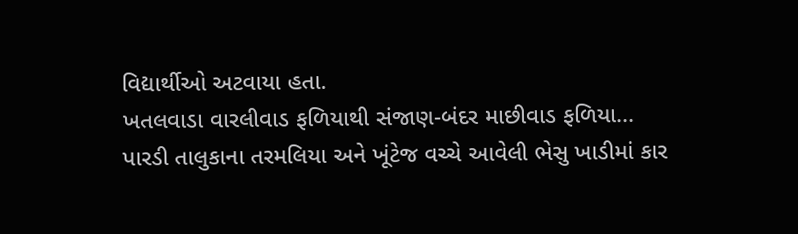વિદ્યાર્થીઓ અટવાયા હતા.
ખતલવાડા વારલીવાડ ફળિયાથી સંજાણ-બંદર માછીવાડ ફળિયા...
પારડી તાલુકાના તરમલિયા અને ખૂંટેજ વચ્ચે આવેલી ભેસુ ખાડીમાં કાર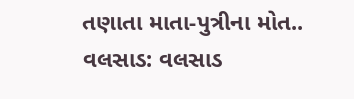તણાતા માતા-પુત્રીના મોત..
વલસાડ: વલસાડ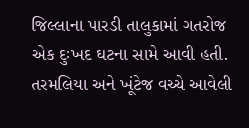જિલ્લાના પારડી તાલુકામાં ગતરોજ એક દુઃખદ ઘટના સામે આવી હતી. તરમલિયા અને ખૂંટેજ વચ્ચે આવેલી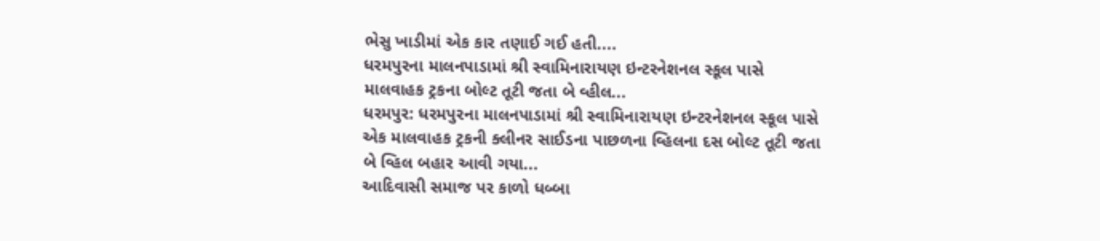ભેસુ ખાડીમાં એક કાર તણાઈ ગઈ હતી....
ધરમપુરના માલનપાડામાં શ્રી સ્વામિનારાયણ ઇન્ટરનેશનલ સ્કૂલ પાસે માલવાહક ટ્રકના બોલ્ટ તૂટી જતા બે વ્હીલ...
ધરમપુર: ધરમપુરના માલનપાડામાં શ્રી સ્વામિનારાયણ ઇન્ટરનેશનલ સ્કૂલ પાસે એક માલવાહક ટ્રકની ક્લીનર સાઈડના પાછળના વ્હિલના દસ બોલ્ટ તૂટી જતા બે વ્હિલ બહાર આવી ગયા...
આદિવાસી સમાજ પર કાળો ધબ્બા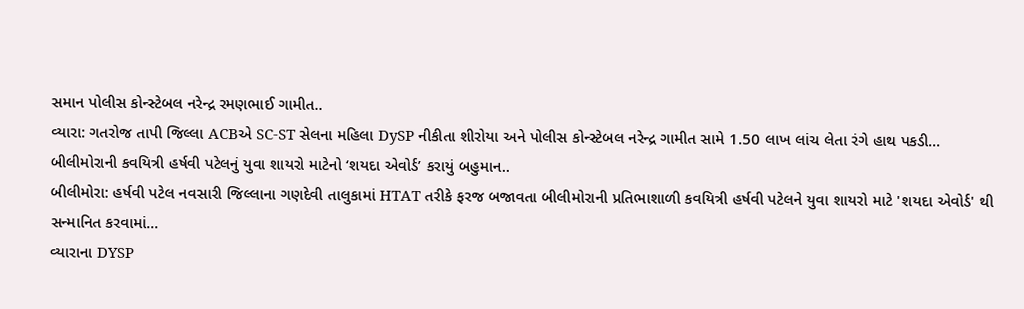સમાન પોલીસ કોન્સ્ટેબલ નરેન્દ્ર રમણભાઈ ગામીત..
વ્યારા: ગતરોજ તાપી જિલ્લા ACBએ SC-ST સેલના મહિલા DySP નીકીતા શીરોયા અને પોલીસ કોન્સ્ટેબલ નરેન્દ્ર ગામીત સામે 1.50 લાખ લાંચ લેતા રંગે હાથ પકડી...
બીલીમોરાની કવયિત્રી હર્ષવી પટેલનું યુવા શાયરો માટેનો ‘શયદા એવોર્ડ’ કરાયું બહુમાન..
બીલીમોરા: હર્ષવી પટેલ નવસારી જિલ્લાના ગણદેવી તાલુકામાં HTAT તરીકે ફરજ બજાવતા બીલીમોરાની પ્રતિભાશાળી કવયિત્રી હર્ષવી પટેલને યુવા શાયરો માટે 'શયદા એવોર્ડ' થી સન્માનિત કરવામાં...
વ્યારાના DYSP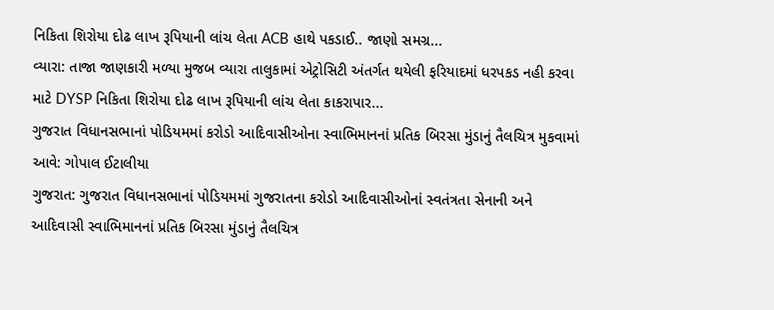નિકિતા શિરોયા દોઢ લાખ રૂપિયાની લાંચ લેતા ACB હાથે પકડાઈ.. જાણો સમગ્ર...
વ્યારા: તાજા જાણકારી મળ્યા મુજબ વ્યારા તાલુકામાં એટ્રોસિટી અંતર્ગત થયેલી ફરિયાદમાં ધરપકડ નહી કરવા માટે DYSP નિકિતા શિરોયા દોઢ લાખ રૂપિયાની લાંચ લેતા કાકરાપાર...
ગુજરાત વિધાનસભાનાં પોડિયમમાં કરોડો આદિવાસીઓના સ્વાભિમાનનાં પ્રતિક બિરસા મુંડાનું તૈલચિત્ર મુકવામાં આવે: ગોપાલ ઈટાલીયા
ગુજરાત: ગુજરાત વિધાનસભાનાં પોડિયમમાં ગુજરાતના કરોડો આદિવાસીઓનાં સ્વતંત્રતા સેનાની અને આદિવાસી સ્વાભિમાનનાં પ્રતિક બિરસા મુંડાનું તૈલચિત્ર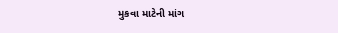મુકવા માટેની માંગ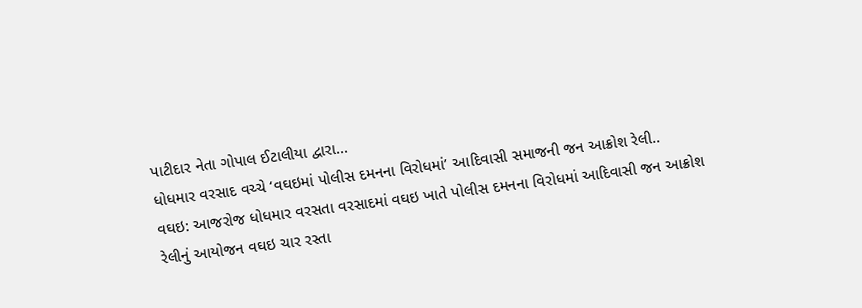પાટીદાર નેતા ગોપાલ ઈટાલીયા દ્વારા...
ધોધમાર વરસાદ વચ્ચે ‘વઘઇમાં પોલીસ દમનના વિરોધમાં’ આદિવાસી સમાજની જન આક્રોશ રેલી..
વઘઇ: આજરોજ ધોધમાર વરસતા વરસાદમાં વઘઇ ખાતે પોલીસ દમનના વિરોધમાં આદિવાસી જન આક્રોશ રેલીનું આયોજન વઘઇ ચાર રસ્તા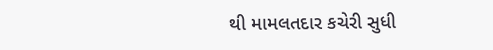થી મામલતદાર કચેરી સુધી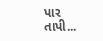પાર તાપી...